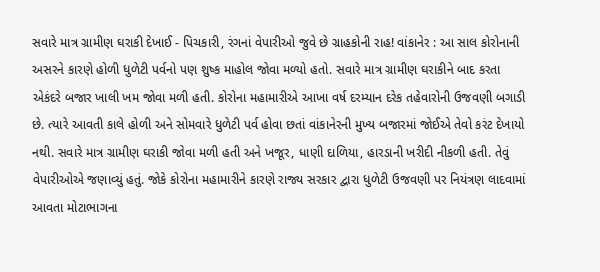સવારે માત્ર ગ્રામીણ ઘરાકી દેખાઈ - પિચકારી, રંગનાં વેપારીઓ જુવે છે ગ્રાહકોની રાહ! વાંકાનેર : આ સાલ કોરોનાની અસરને કારણે હોળી ધુળેટી પર્વનો પણ શુષ્ક માહોલ જોવા મળ્યો હતો. સવારે માત્ર ગ્રામીણ ઘરાકીને બાદ કરતા એકંદરે બજાર ખાલી ખમ જોવા મળી હતી. કોરોના મહામારીએ આખા વર્ષ દરમ્યાન દરેક તહેવારોની ઉજવણી બગાડી છે. ત્યારે આવતી કાલે હોળી અને સોમવારે ધુળેટી પર્વ હોવા છતાં વાંકાનેરની મુખ્ય બજારમાં જોઈએ તેવો કરંટ દેખાયો નથી. સવારે માત્ર ગ્રામીણ ઘરાકી જોવા મળી હતી અને ખજૂર, ધાણી દાળિયા, હારડાની ખરીદી નીકળી હતી. તેવું વેપારીઓએ જણાવ્યું હતું. જોકે કોરોના મહામારીને કારણે રાજ્ય સરકાર દ્વારા ધુળેટી ઉજવણી પર નિયંત્રણ લાદવામાં આવતા મોટાભાગના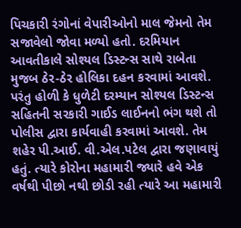પિચકારી રંગોનાં વેપારીઓનો માલ જેમનો તેમ સજાવેલો જોવા મળ્યો હતો. દરમિયાન આવતીકાલે સોશ્યલ ડિસ્ટન્સ સાથે રાબેતા મુજબ ઠેર-ઠેર હોલિકા દહન કરવામાં આવશે. પરંતુ હોળી કે ધુળેટી દરમ્યાન સોશ્યલ ડિસ્ટન્સ સહિતની સરકારી ગાઈડ લાઈનનો ભંગ થશે તો પોલીસ દ્વારા કાર્યવાહી કરવામાં આવશે. તેમ શહેર પી.આઈ. વી.એલ.પટેલ દ્વારા જણાવાયું હતું. ત્યારે કોરોના મહામારી જ્યારે હવે એક વર્ષથી પીછો નથી છોડી રહી ત્યારે આ મહામારી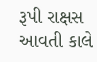રૂપી રાક્ષસ આવતી કાલે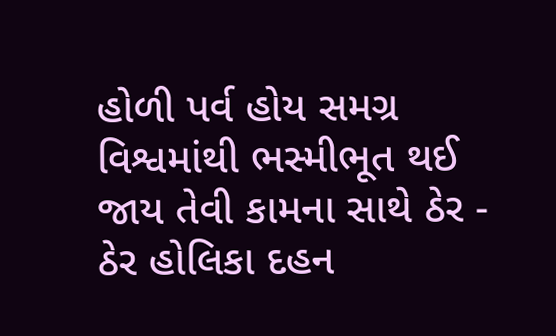હોળી પર્વ હોય સમગ્ર વિશ્વમાંથી ભસ્મીભૂત થઈ જાય તેવી કામના સાથે ઠેર - ઠેર હોલિકા દહન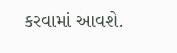કરવામાં આવશે.